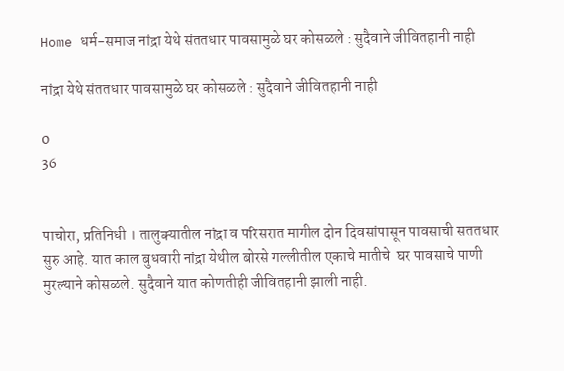Home धर्म-समाज नांद्रा येथे संततधार पावसामुळे घर कोसळले : सुदैवाने जीवितहानी नाही

नांद्रा येथे संततधार पावसामुळे घर कोसळले : सुदैवाने जीवितहानी नाही

0
36


पाचोरा, प्रतिनिधी । तालुक्यातील नांद्रा व परिसरात मागील दोन दिवसांपासून पावसाची सततधार सुरु आहे. यात काल बुधवारी नांद्रा येथील बोरसे गल्लीतील एकाचे मातीचे  घर पावसाचे पाणी मुरल्याने कोसळले. सुदैवाने यात कोणतीही जीवितहानी झाली नाही.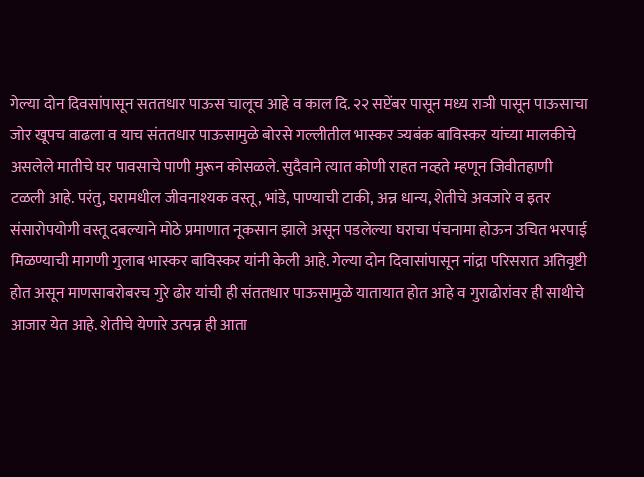गेल्या दोन दिवसांपासून सततधार पाऊस चालूच आहे व काल दि. २२ सप्टेंबर पासून मध्य राञी पासून पाऊसाचा जोर खूपच वाढला व याच संततधार पाऊसामुळे बोरसे गल्लीतील भास्कर ञ्यबंक बाविस्कर यांच्या मालकीचे असलेले मातीचे घर पावसाचे पाणी मुरून कोसळले. सुदैवाने त्यात कोणी राहत नव्हते म्हणून जिवीतहाणी टळली आहे. परंतु, घरामधील जीवनाश्यक वस्तू, भांडे, पाण्याची टाकी, अन्न धान्य, शेतीचे अवजारे व इतर संसारोपयोगी वस्तू दबल्याने मोठे प्रमाणात नूकसान झाले असून पडलेल्या घराचा पंचनामा होऊन उचित भरपाई मिळण्याची मागणी गुलाब भास्कर बाविस्कर यांनी केली आहे. गेल्या दोन दिवासांपासून नांद्रा परिसरात अतिवृष्टी होत असून माणसाबरोबरच गुरे ढोर यांची ही संततधार पाऊसामुळे यातायात होत आहे व गुराढोरांवर ही साथीचे आजार येत आहे. शेतीचे येणारे उत्पन्न ही आता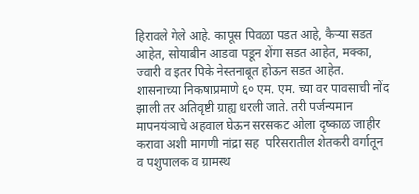हिरावले गेले आहे. कापूस पिवळा पडत आहे, कैऱ्या सडत आहेत, सोयाबीन आडवा पडून शेंगा सडत आहेत, मक्का, ज्वारी व इतर पिके नेस्तनाबूत होऊन सडत आहेत. शासनाच्या निकषाप्रमाणे ६० एम. एम. च्या वर पावसाची नोंद झाली तर अतिवृष्टी ग्राह्य धरली जाते. तरी पर्जन्यमान मापनयंञाचे अहवाल घेऊन सरसकट ओला दृष्काळ जाहीर करावा अशी मागणी नांद्रा सह  परिसरातील शेतकरी वर्गातून व पशुपालक व ग्रामस्थ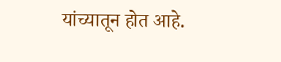यांच्यातून होत आहे.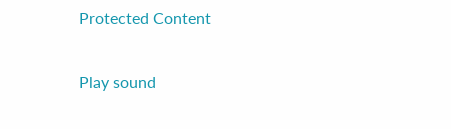Protected Content

Play sound